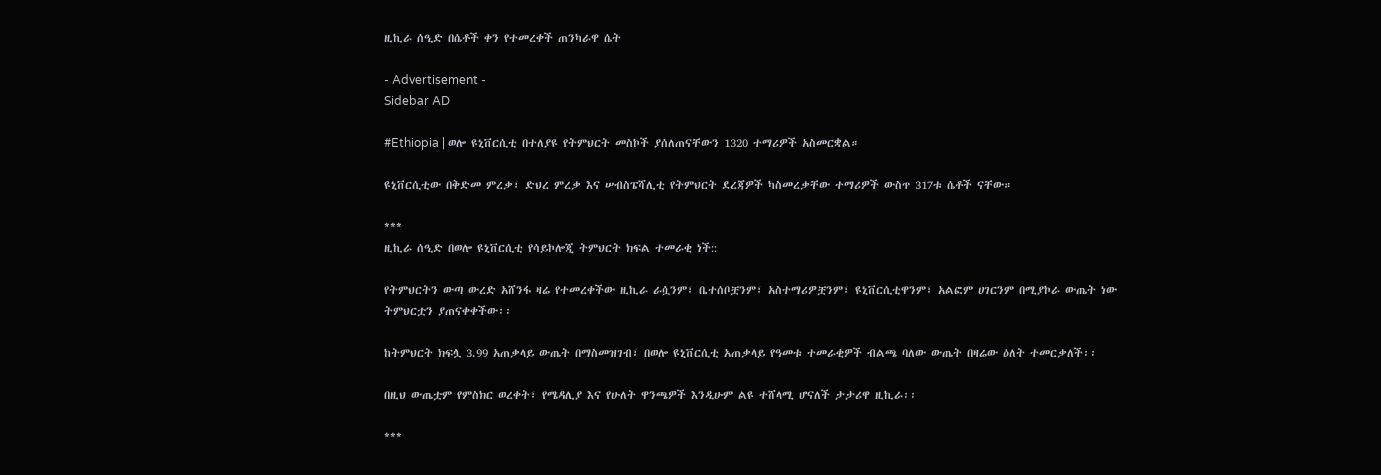ዚኪራ ሰዒድ በሴቶች ቀን የተመረቀች ጠንካራዋ ሴት

- Advertisement -
Sidebar AD

#Ethiopia | ወሎ ዩኒቨርሲቲ በተለያዩ የትምህርት መስኮች ያሰለጠናቸውን 1320 ተማሪዎች አስመርቋል።

ዩኒቨርሲቲው በቅድመ ምረቃ፣ ድህረ ምረቃ እና ሠብስፔሻሊቲ የትምህርት ደረጃዎች ካስመረቃቸው ተማሪዎች ውስጥ 317ቱ ሴቶች ናቸው።

***
ዚኪራ ሰዒድ በወሎ ዩኒቨርሲቲ የሳይኮሎጂ ትምህርት ክፍል ተመራቂ ነች::

የትምህርትን ውጣ ውረድ አሸንፋ ዛሬ የተመረቀችው ዚኪራ ራሷንም፣ ቤተሰቦቿንም፣ አስተማሪዎቿንም፣ ዩኒቨርሲቲዋንም፣ አልፎም ሀገርንም በሚያኮራ ውጤት ነው ትምህርቷን ያጠናቀቀችው፡፡

ከትምህርት ክፍሏ 3.99 አጠቃላይ ውጤት በማስመዝገብ፣ በወሎ ዩኒቨርሲቲ አጠቃላይ የዓመቱ ተመራቂዎች ብልጫ ባለው ውጤት በዛሬው ዕለት ተመርቃለች፡፡

በዚህ ውጤቷም የምስክር ወረቀት፣ የሜዳሊያ እና የሁለት ዋንጫዎች እንዲሁም ልዩ ተሸላሚ ሆናለች ታታሪዋ ዚኪራ፡፡

***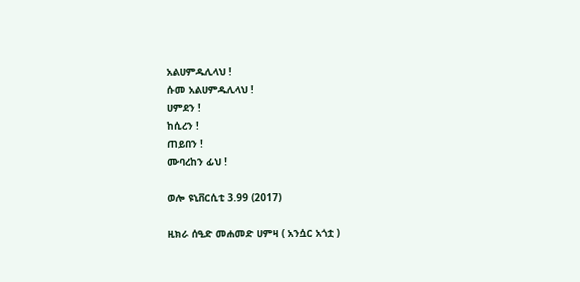አልሀምዱሊላህ !
ሱመ አልሀምዱሊላህ !
ሀምደን !
ከሲረን !
ጠይበን !
ሙባረከን ፊህ !

ወሎ ዩኒቨርሲቲ 3.99 (2017)

ዚክራ ሰዒድ መሐመድ ሀምዛ ( አንሷር አጎቷ )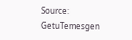Source: GetuTemesgen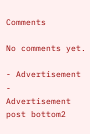Comments

No comments yet.

- Advertisement -
Advertisement post bottom2